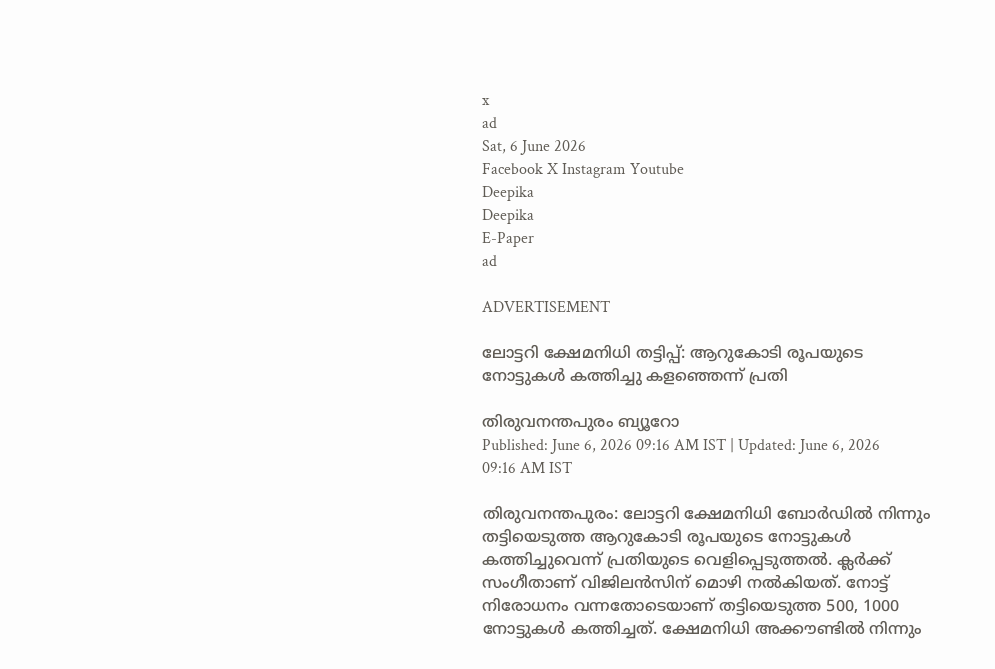x
ad
Sat, 6 June 2026
Facebook X Instagram Youtube
Deepika
Deepika
E-Paper
ad

ADVERTISEMENT

ലോട്ടറി ക്ഷേമനിധി തട്ടിപ്പ്: ആറുകോടി രൂപയുടെ നോട്ടുകൾ കത്തിച്ചു കളഞ്ഞെന്ന് പ്രതി

തിരുവനന്തപുരം ബ്യൂറോ
Published: June 6, 2026 09:16 AM IST | Updated: June 6, 2026 09:16 AM IST

തിരുവനന്തപുരം: ലോട്ടറി ക്ഷേമനിധി ബോർഡിൽ നിന്നും തട്ടിയെടുത്ത ആറുകോടി രൂപയുടെ നോട്ടുകൾ കത്തിച്ചുവെന്ന് പ്രതിയുടെ വെളിപ്പെടുത്തൽ. ക്ലർക്ക് സംഗീതാണ് വിജിലൻസിന് മൊഴി നൽകിയത്. നോട്ട് നിരോധനം വന്നതോടെയാണ് തട്ടിയെടുത്ത 500, 1000 നോട്ടുകൾ കത്തിച്ചത്. ക്ഷേമനിധി അക്കൗണ്ടിൽ നിന്നും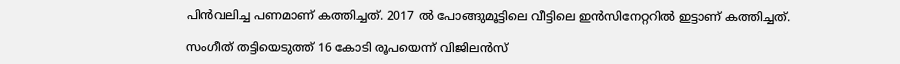പിൻവലിച്ച പണമാണ് കത്തിച്ചത്. 2017 ൽ പോങ്ങുമൂട്ടിലെ വീട്ടിലെ ഇൻസിനേറ്ററിൽ ഇട്ടാണ് കത്തിച്ചത്.

സംഗീത് തട്ടിയെടുത്ത് 16 കോടി രൂപയെന്ന് വിജിലൻസ്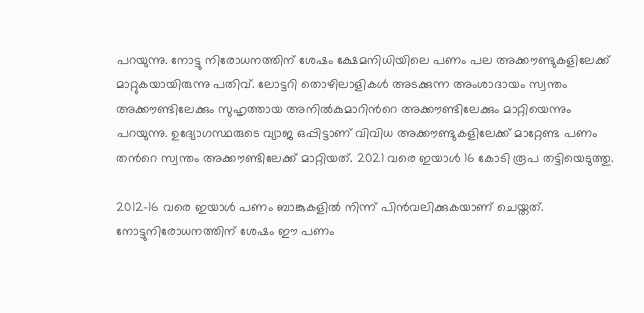പറയുന്നു. നോട്ടു നിരോധനത്തിന് ശേഷം ക്ഷേമനിധിയിലെ പണം പല അക്കൗണ്ടുകളിലേക്ക് മാറ്റുകയായിരുന്നു പതിവ്. ലോട്ടറി തൊഴിലാളികൾ അടക്കുന്ന അംശാദായം സ്വന്തം അക്കൗണ്ടിലേക്കും സുഹൃത്തായ അനിൽകുമാറിന്‍റെ അക്കൗണ്ടിലേക്കും മാറ്റിയെന്നും പറയുന്നു. ഉദ്യോഗസ്ഥരുടെ വ്യാജ ഒപ്പിട്ടാണ് വിവിധ അക്കൗണ്ടുകളിലേക്ക് മാറ്റേണ്ട പണം തന്‍റെ സ്വന്തം അക്കൗണ്ടിലേക്ക് മാറ്റിയത്. 2021 വരെ ഇയാൾ 16 കോടി രൂപ തട്ടിയെടുത്തു.

2012-16 വരെ ഇയാൾ പണം ബാങ്കുകളിൽ നിന്ന് പിൻവലിക്കുകയാണ് ചെയ്തത്. നോട്ടുനിരോധനത്തിന് ശേഷം ഈ പണം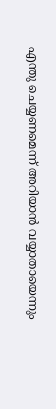എന്തു ചെയ്യണമെന്ന് അറിയാൻ വയ്യാതായെന്നും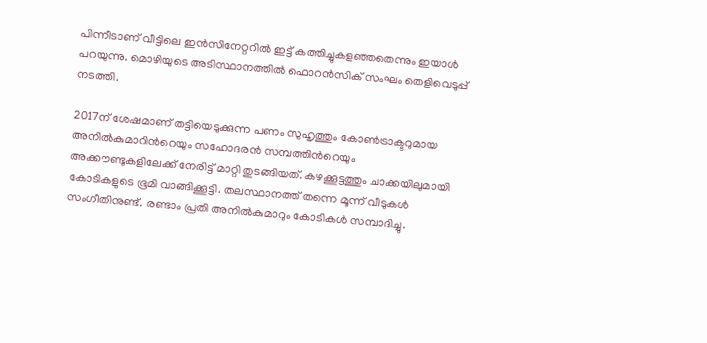പിന്നീടാണ് വീട്ടിലെ ഇൻസിനേറ്ററിൽ ഇട്ട് കത്തിച്ചുകളഞ്ഞതെന്നും ഇയാൾ പറയുന്നു. മൊഴിയുടെ അടിസ്ഥാനത്തിൽ ഫൊറൻസിക് സംഘം തെളിവെടുപ്പ് നടത്തി.

2017ന് ശേഷമാണ് തട്ടിയെടുക്കുന്ന പണം സുഹൃത്തും കോണ്‍ട്രാക്ടറുമായ അനിൽകുമാറിന്‍റെയും സഹോദരൻ സമ്പത്തിന്‍റെയും അക്കൗണ്ടുകളിലേക്ക് നേരിട്ട് മാറ്റി തുടങ്ങിയത്. കഴക്കൂട്ടത്തും ചാക്കയിലുമായി കോടികളുടെ ഭൂമി വാങ്ങിക്കൂട്ടി. തലസ്ഥാനത്ത് തന്നെ മൂന്ന് വീടുകള്‍ സംഗീതിനുണ്ട്. രണ്ടാം പ്രതി അനിൽകുമാറും കോടികള്‍ സമ്പാദിച്ചു.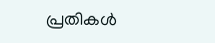പ്രതികള്‍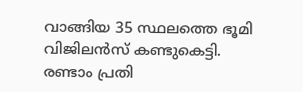വാങ്ങിയ 35 സ്ഥലത്തെ ഭൂമി വിജിലൻസ് കണ്ടുകെട്ടി. രണ്ടാം പ്രതി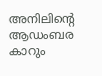അനിലിന്‍റെ ആഡംബര കാറും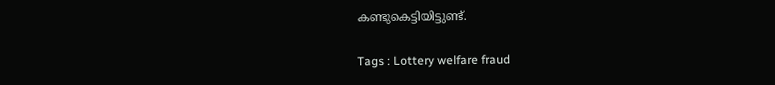കണ്ടുകെട്ടിയിട്ടുണ്ട്.

Tags : Lottery welfare fraud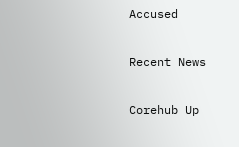Accused

Recent News

Corehub Up